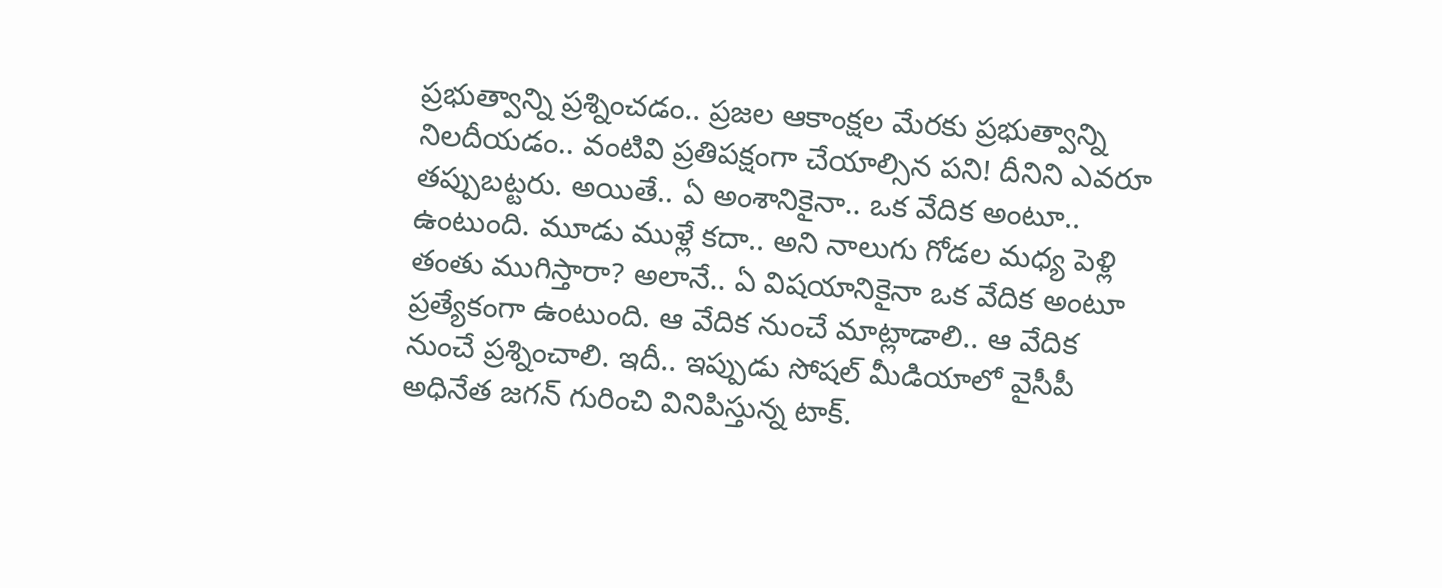ప్రభుత్వాన్ని ప్రశ్నించడం.. ప్రజల ఆకాంక్షల మేరకు ప్రభుత్వాన్ని నిలదీయడం.. వంటివి ప్రతిపక్షంగా చేయాల్సిన పని! దీనిని ఎవరూ తప్పుబట్టరు. అయితే.. ఏ అంశానికైనా.. ఒక వేదిక అంటూ.. ఉంటుంది. మూడు ముళ్లే కదా.. అని నాలుగు గోడల మధ్య పెళ్లి తంతు ముగిస్తారా? అలానే.. ఏ విషయానికైనా ఒక వేదిక అంటూ ప్రత్యేకంగా ఉంటుంది. ఆ వేదిక నుంచే మాట్లాడాలి.. ఆ వేదిక నుంచే ప్రశ్నించాలి. ఇదీ.. ఇప్పుడు సోషల్ మీడియాలో వైసీపీ అధినేత జగన్ గురించి వినిపిస్తున్న టాక్.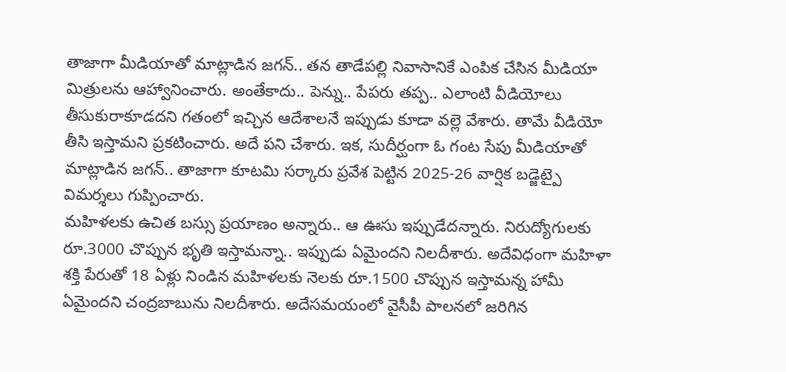తాజాగా మీడియాతో మాట్లాడిన జగన్.. తన తాడేపల్లి నివాసానికే ఎంపిక చేసిన మీడియా మిత్రులను ఆహ్వానించారు. అంతేకాదు.. పెన్ను.. పేపరు తప్ప.. ఎలాంటి వీడియోలు తీసుకురాకూడదని గతంలో ఇచ్చిన ఆదేశాలనే ఇప్పుడు కూడా వల్లె వేశారు. తామే వీడియో తీసి ఇస్తామని ప్రకటించారు. అదే పని చేశారు. ఇక, సుదీర్ఘంగా ఓ గంట సేపు మీడియాతో మాట్లాడిన జగన్.. తాజాగా కూటమి సర్కారు ప్రవేశ పెట్టిన 2025-26 వార్షిక బడ్జెట్పై విమర్శలు గుప్పించారు.
మహిళలకు ఉచిత బస్సు ప్రయాణం అన్నారు.. ఆ ఊసు ఇప్పుడేదన్నారు. నిరుద్యోగులకు రూ.3000 చొప్పున భృతి ఇస్తామన్నా.. ఇప్పుడు ఏమైందని నిలదీశారు. అదేవిధంగా మహిళా శక్తి పేరుతో 18 ఏళ్లు నిండిన మహిళలకు నెలకు రూ.1500 చొప్పున ఇస్తామన్న హామీ ఏమైందని చంద్రబాబును నిలదీశారు. అదేసమయంలో వైసీపీ పాలనలో జరిగిన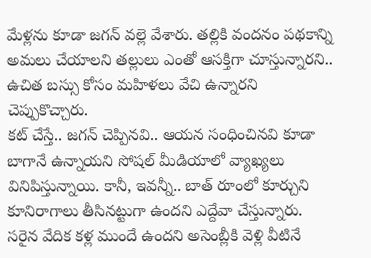మేళ్లను కూడా జగన్ వల్లె వేశారు. తల్లికి వందనం పథకాన్ని అమలు చేయాలని తల్లులు ఎంతో ఆసక్తిగా చూస్తున్నారని.. ఉచిత బస్సు కోసం మహిళలు వేచి ఉన్నారని చెప్పుకొచ్చారు.
కట్ చేస్తే.. జగన్ చెప్పినవి.. ఆయన సంధించినవి కూడా బాగానే ఉన్నాయని సోషల్ మీడియాలో వ్యాఖ్యలు వినిపిస్తున్నాయి. కానీ, ఇవన్నీ.. బాత్ రూంలో కూర్చుని కూనిరాగాలు తీసినట్టుగా ఉందని ఎద్దేవా చేస్తున్నారు. సరైన వేదిక కళ్ల ముందే ఉందని అసెంబ్లీకి వెళ్లి వీటినే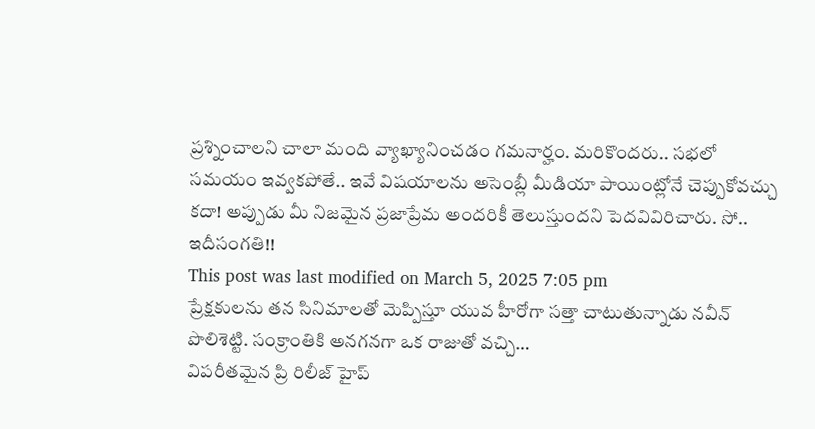ప్రశ్నించాలని చాలా మంది వ్యాఖ్యానించడం గమనార్హం. మరికొందరు.. సభలో సమయం ఇవ్వకపోతే.. ఇవే విషయాలను అసెంబ్లీ మీడియా పాయింట్లోనే చెప్పుకోవచ్చు కదా! అప్పుడు మీ నిజమైన ప్రజాప్రేమ అందరికీ తెలుస్తుందని పెదవివిరిచారు. సో.. ఇదీసంగతి!!
This post was last modified on March 5, 2025 7:05 pm
ప్రేక్షకులను తన సినిమాలతో మెప్పిస్తూ యువ హీరోగా సత్తా చాటుతున్నాడు నవీన్ పొలిశెట్టి. సంక్రాంతికి అనగనగా ఒక రాజుతో వచ్చి…
విపరీతమైన ప్రి రిలీజ్ హైప్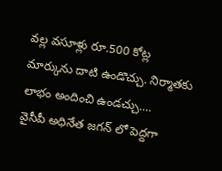వల్ల వసూళ్లు రూ.500 కోట్ల మార్కును దాటి ఉండొచ్చు. నిర్మాతకు లాభం అందించి ఉండచ్చు.…
వైసీపీ అధినేత జగన్ లో పెద్దగా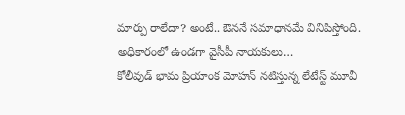మార్పు రాలేదా? అంటే.. ఔననే సమాధానమే వినిపిస్తోంది. అధికారంలో ఉండగా వైసీపీ నాయకులు…
కోలీవుడ్ భామ ప్రియాంక మోహన్ నటిస్తున్న లేటేస్ట్ మూవీ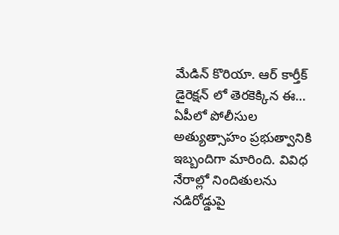మేడిన్ కొరియా. ఆర్ కార్తీక్ డైరెక్షన్ లో తెరకెక్కిన ఈ…
ఏపీలో పోలీసుల అత్యుత్సాహం ప్రభుత్వానికి ఇబ్బందిగా మారింది. వివిధ నేరాల్లో నిందితులను నడిరోడ్డుపై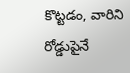కొట్టడం, వారిని రోడ్డుపైనే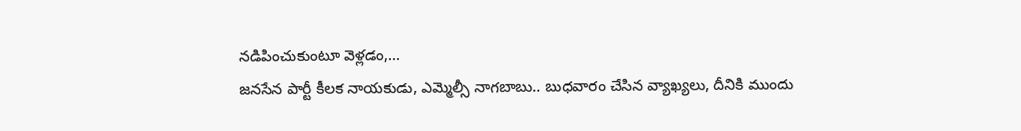నడిపించుకుంటూ వెళ్లడం,…
జనసేన పార్టీ కీలక నాయకుడు, ఎమ్మెల్సీ నాగబాబు.. బుధవారం చేసిన వ్యాఖ్యలు, దీనికి ముందు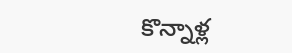కొన్నాళ్ల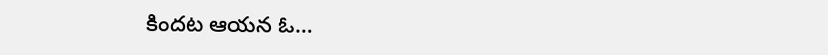కిందట ఆయన ఓ…